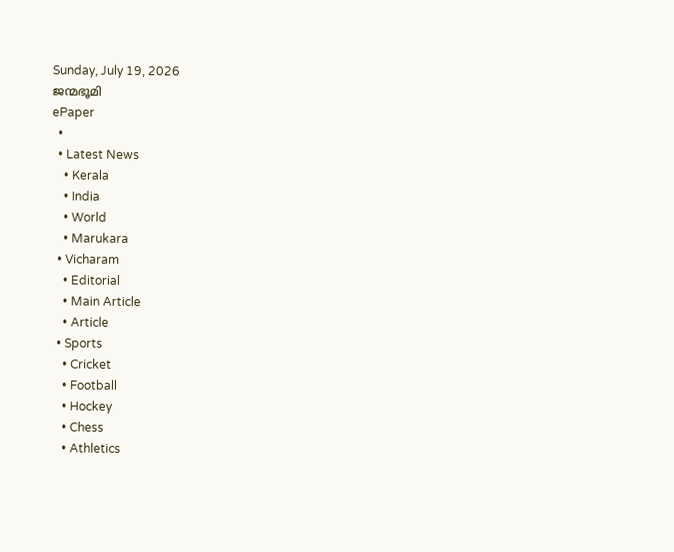Sunday, July 19, 2026
ജന്മഭൂമി
ePaper
  •
  • Latest News
    • Kerala
    • India
    • World
    • Marukara
  • Vicharam
    • Editorial
    • Main Article
    • Article
  • Sports
    • Cricket
    • Football
    • Hockey
    • Chess
    • Athletics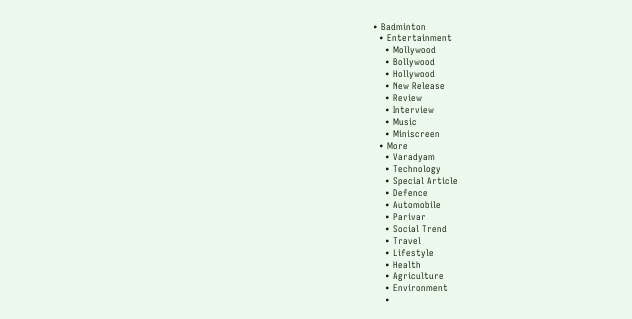• Badminton
  • Entertainment
    • Mollywood
    • Bollywood
    • Hollywood
    • New Release
    • Review
    • Interview
    • Music
    • Miniscreen
  • More
    • Varadyam
    • Technology
    • Special Article
    • Defence
    • Automobile
    • Parivar
    • Social Trend
    • Travel
    • Lifestyle
    • Health
    • Agriculture
    • Environment
    •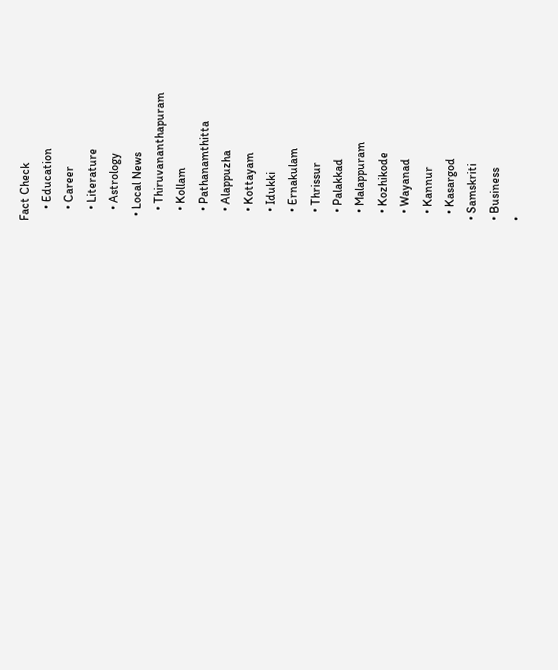Fact Check
    • Education
    • Career
    • Literature
    • Astrology
  • Local News
    • Thiruvananthapuram
    • Kollam
    • Pathanamthitta
    • Alappuzha
    • Kottayam
    • Idukki
    • Ernakulam
    • Thrissur
    • Palakkad
    • Malappuram
    • Kozhikode
    • Wayanad
    • Kannur
    • Kasargod
  • Samskriti
  • Business
  •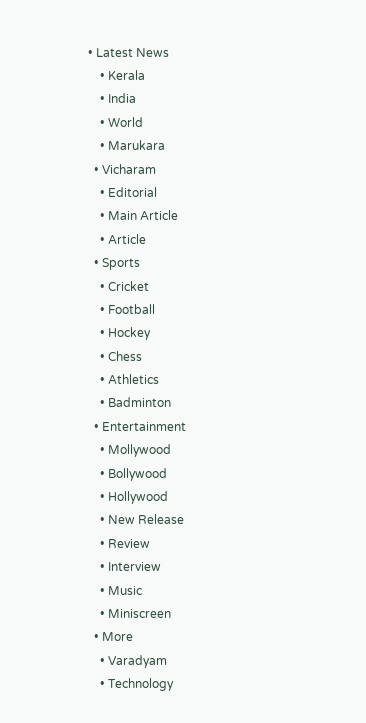• Latest News
    • Kerala
    • India
    • World
    • Marukara
  • Vicharam
    • Editorial
    • Main Article
    • Article
  • Sports
    • Cricket
    • Football
    • Hockey
    • Chess
    • Athletics
    • Badminton
  • Entertainment
    • Mollywood
    • Bollywood
    • Hollywood
    • New Release
    • Review
    • Interview
    • Music
    • Miniscreen
  • More
    • Varadyam
    • Technology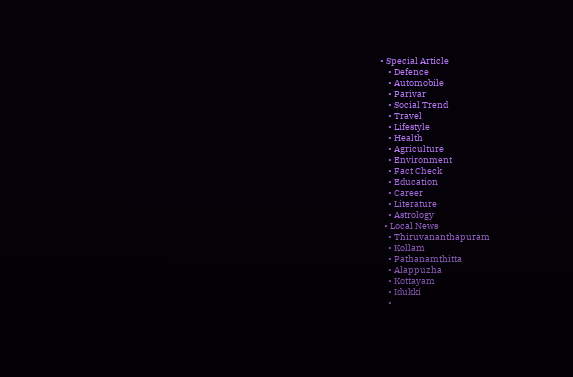• Special Article
    • Defence
    • Automobile
    • Parivar
    • Social Trend
    • Travel
    • Lifestyle
    • Health
    • Agriculture
    • Environment
    • Fact Check
    • Education
    • Career
    • Literature
    • Astrology
  • Local News
    • Thiruvananthapuram
    • Kollam
    • Pathanamthitta
    • Alappuzha
    • Kottayam
    • Idukki
    •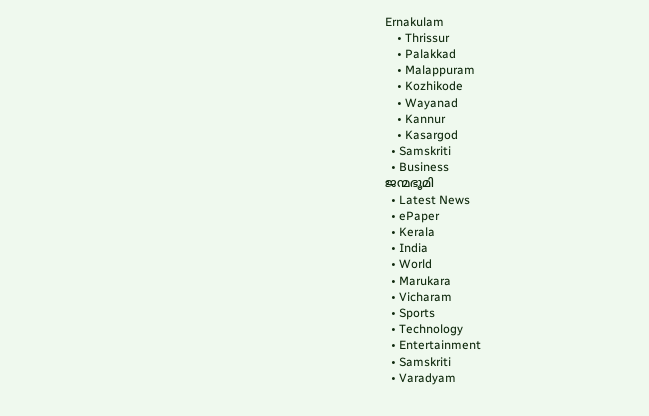Ernakulam
    • Thrissur
    • Palakkad
    • Malappuram
    • Kozhikode
    • Wayanad
    • Kannur
    • Kasargod
  • Samskriti
  • Business
ജന്മഭൂമി
  • Latest News
  • ePaper
  • Kerala
  • India
  • World
  • Marukara
  • Vicharam
  • Sports
  • Technology
  • Entertainment
  • Samskriti
  • Varadyam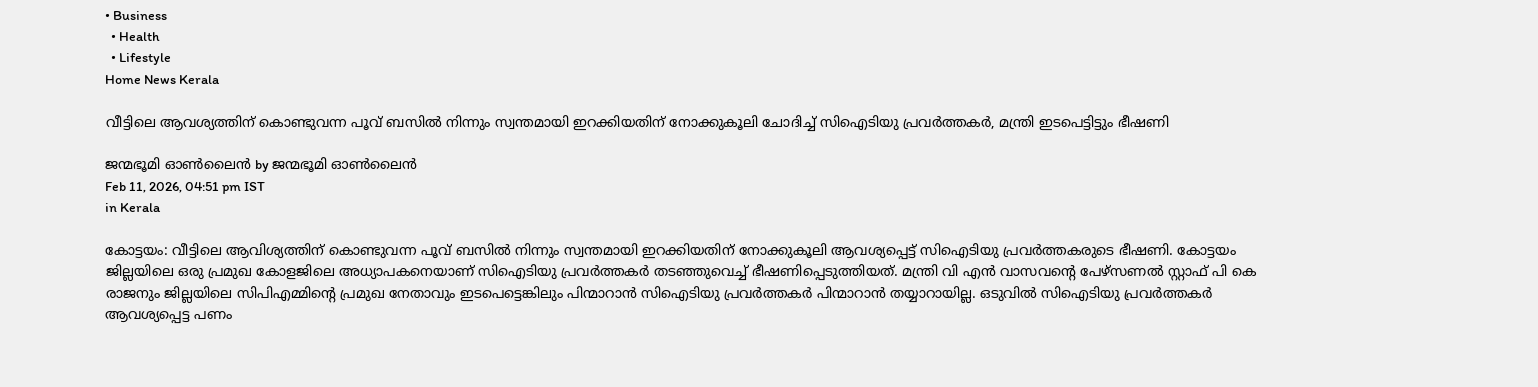• Business
  • Health
  • Lifestyle
Home News Kerala

വീട്ടിലെ ആവശ്യത്തിന് കൊണ്ടുവന്ന പൂവ് ബസിൽ നിന്നും സ്വന്തമായി ഇറക്കിയതിന് നോക്കുകൂലി ചോദിച്ച് സിഐടിയു പ്രവർത്തകർ, മന്ത്രി ഇടപെട്ടിട്ടും ഭീഷണി

ജന്മഭൂമി ഓണ്‍ലൈന്‍ by ജന്മഭൂമി ഓണ്‍ലൈന്‍
Feb 11, 2026, 04:51 pm IST
in Kerala

കോട്ടയം: വീട്ടിലെ ആവിശ്യത്തിന് കൊണ്ടുവന്ന പൂവ് ബസിൽ നിന്നും സ്വന്തമായി ഇറക്കിയതിന് നോക്കുകൂലി ആവശ്യപ്പെട്ട് സിഐടിയു പ്രവർത്തകരുടെ ഭീഷണി. കോട്ടയം ജില്ലയിലെ ഒരു പ്രമുഖ കോളജിലെ അധ്യാപകനെയാണ് സിഐടിയു പ്രവർത്തകർ തടഞ്ഞുവെച്ച് ഭീഷണിപ്പെടുത്തിയത്. മന്ത്രി വി എൻ വാസവന്റെ പേഴ്സണൽ സ്റ്റാഫ് പി കെ രാജനും ജില്ലയിലെ സിപിഎമ്മിന്റെ പ്രമുഖ നേതാവും ഇടപെട്ടെങ്കിലും പിന്മാറാൻ സിഐടിയു പ്രവർത്തകർ പിന്മാറാൻ തയ്യാറായില്ല. ഒടുവിൽ സിഐടിയു പ്രവർത്തകർ ആവശ്യപ്പെട്ട പണം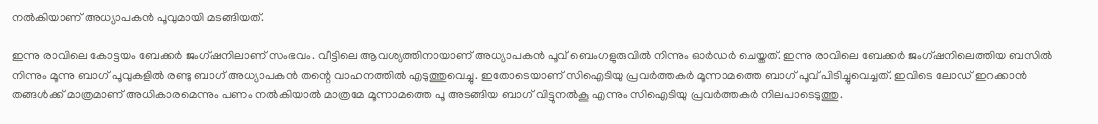നൽകിയാണ് അധ്യാപകൻ പൂവുമായി മടങ്ങിയത്.

ഇന്നു രാവിലെ കോട്ടയം ബേക്കർ ജംഗ്ഷനിലാണ് സംഭവം. വീട്ടിലെ ആവശ്യത്തിനായാണ് അധ്യാപകൻ പൂവ് ബെംഗളുരുവിൽ നിന്നും ഓർഡർ ചെയ്തത്. ഇന്നു രാവിലെ ബേക്കർ ജംഗ്ഷനിലെത്തിയ ബസിൽ നിന്നും മൂന്നു ബാഗ് പൂവുകളിൽ രണ്ടു ബാഗ് അധ്യാപകൻ തന്റെ വാഹനത്തിൽ എടുത്തുവെച്ചു. ഇതോടെയാണ് സിഐടിയു പ്രവർത്തകർ മൂന്നാമത്തെ ബാഗ് പൂവ് പിടിച്ചുവെച്ചത്. ഇവിടെ ലോഡ് ഇറക്കാൻ തങ്ങൾക്ക് മാത്രമാണ് അധികാരമെന്നും പണം നൽകിയാൽ മാത്രമേ മൂന്നാമത്തെ പൂ അടങ്ങിയ ബാഗ് വിട്ടുനൽകൂ എന്നും സിഐടിയു പ്രവർത്തകർ നിലപാടെടുത്തു.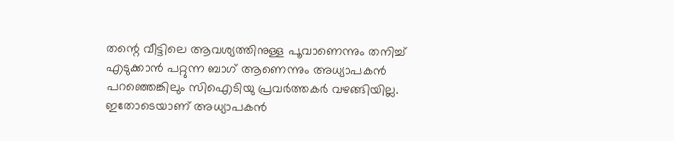തന്റെ വീട്ടിലെ ആവശ്യത്തിനുള്ള പൂവാണെന്നും തനിച്ച് എടുക്കാൻ പറ്റുന്ന ബാഗ് ആണെന്നും അധ്യാപകൻ പറഞ്ഞെങ്കിലും സിഐടിയു പ്രവർത്തകർ വഴങ്ങിയില്ല. ഇതോടെയാണ് അധ്യാപകൻ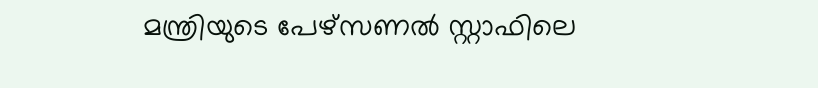മന്ത്രിയുടെ പേഴ്സണൽ സ്റ്റാഫിലെ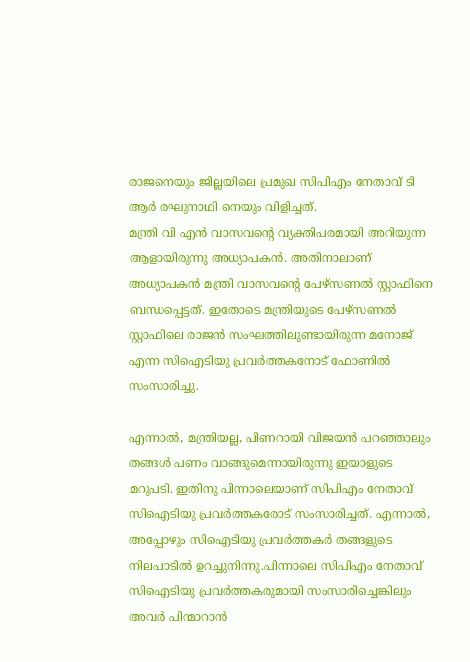രാജനെയും ജില്ലയിലെ പ്രമുഖ സിപിഎം നേതാവ് ടി ആർ രഘുനാഥി നെയും വിളിച്ചത്.
മന്ത്രി വി എൻ വാസവന്റെ വ്യക്തിപരമായി അറിയുന്ന ആളായിരുന്നു അധ്യാപകൻ. അതിനാലാണ് അധ്യാപകൻ മന്ത്രി വാസവന്റെ പേഴ്സണൽ സ്റ്റാഫിനെ ബന്ധപ്പെട്ടത്. ഇതോടെ മന്ത്രിയുടെ പേഴ്സണൽ സ്റ്റാഫിലെ രാജൻ സംഘത്തിലുണ്ടായിരുന്ന മനോജ് എന്ന സിഐടിയു പ്രവർത്തകനോട് ഫോണിൽ സംസാരിച്ചു.

എന്നാൽ, മന്ത്രിയല്ല, പിണറായി വിജയൻ പറഞ്ഞാലും തങ്ങൾ പണം വാങ്ങുമെന്നായിരുന്നു ഇയാളുടെ മറുപടി. ഇതിനു പിന്നാലെയാണ് സിപിഎം നേതാവ് സിഐടിയു പ്രവർത്തകരോട് സംസാരിച്ചത്. എന്നാൽ, അപ്പോഴും സിഐടിയു പ്രവർത്തകർ തങ്ങളുടെ നിലപാടിൽ ഉറച്ചുനിന്നു.പിന്നാലെ സിപിഎം നേതാവ് സിഐടിയു പ്രവർത്തകരുമായി സംസാരിച്ചെങ്കിലും അവർ പിന്മാറാൻ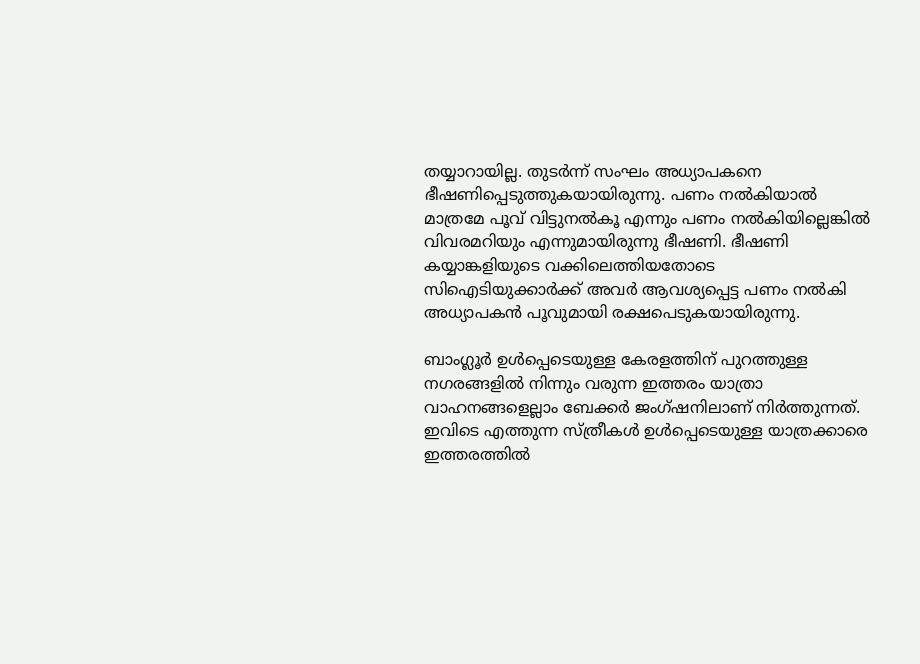തയ്യാറായില്ല. തുടർന്ന് സംഘം അധ്യാപകനെ ഭീഷണിപ്പെടുത്തുകയായിരുന്നു. പണം നൽകിയാൽ മാത്രമേ പൂവ് വിട്ടുനൽകൂ എന്നും പണം നൽകിയില്ലെങ്കിൽ വിവരമറിയും എന്നുമായിരുന്നു ഭീഷണി. ഭീഷണി കയ്യാങ്കളിയുടെ വക്കിലെത്തിയതോടെ സിഐടിയുക്കാർക്ക് അവർ ആവശ്യപ്പെട്ട പണം നൽകി അധ്യാപകൻ പൂവുമായി രക്ഷപെടുകയായിരുന്നു.

ബാംഗ്ലൂർ ഉൾപ്പെടെയുള്ള കേരളത്തിന് പുറത്തുള്ള നഗരങ്ങളിൽ നിന്നും വരുന്ന ഇത്തരം യാത്രാ വാഹനങ്ങളെല്ലാം ബേക്കർ ജംഗ്ഷനിലാണ് നിർത്തുന്നത്. ഇവിടെ എത്തുന്ന സ്ത്രീകൾ ഉൾപ്പെടെയുള്ള യാത്രക്കാരെ ഇത്തരത്തിൽ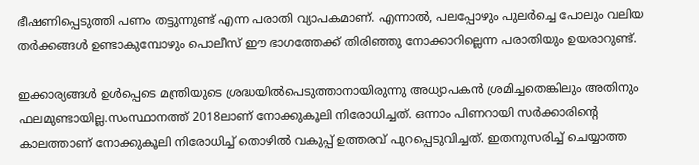ഭീഷണിപ്പെടുത്തി പണം തട്ടുന്നുണ്ട് എന്ന പരാതി വ്യാപകമാണ്. എന്നാൽ, പലപ്പോഴും പുലർച്ചെ പോലും വലിയ തർക്കങ്ങൾ ഉണ്ടാകുമ്പോഴും പൊലീസ് ഈ ഭാഗത്തേക്ക് തിരിഞ്ഞു നോക്കാറില്ലെന്ന പരാതിയും ഉയരാറുണ്ട്.

ഇക്കാര്യങ്ങൾ ഉൾപ്പെടെ മന്ത്രിയുടെ ശ്രദ്ധയിൽപെടുത്താനായിരുന്നു അധ്യാപകൻ ശ്രമിച്ചതെങ്കിലും അതിനും ഫലമുണ്ടായില്ല.സംസ്ഥാനത്ത് 2018ലാണ് നോക്കുകൂലി നിരോധിച്ചത്. ഒന്നാം പിണറായി സർക്കാരിന്റെ കാലത്താണ് നോക്കുകൂലി നിരോധിച്ച് തൊഴിൽ വകുപ്പ് ഉത്തരവ് പുറപ്പെടുവിച്ചത്. ഇതനുസരിച്ച് ചെയ്യാത്ത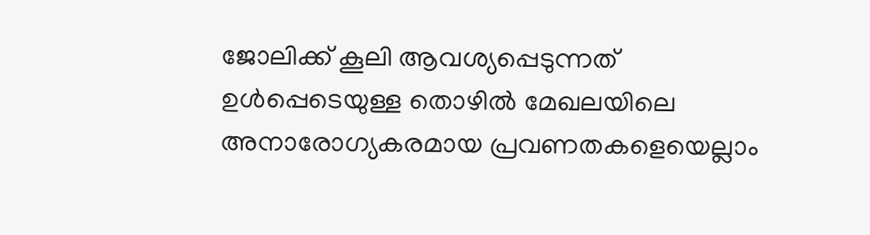ജോലിക്ക് കൂലി ആവശ്യപ്പെടുന്നത് ഉൾപ്പെടെയുള്ള തൊഴിൽ മേഖലയിലെ അനാരോഗ്യകരമായ പ്രവണതകളെയെല്ലാം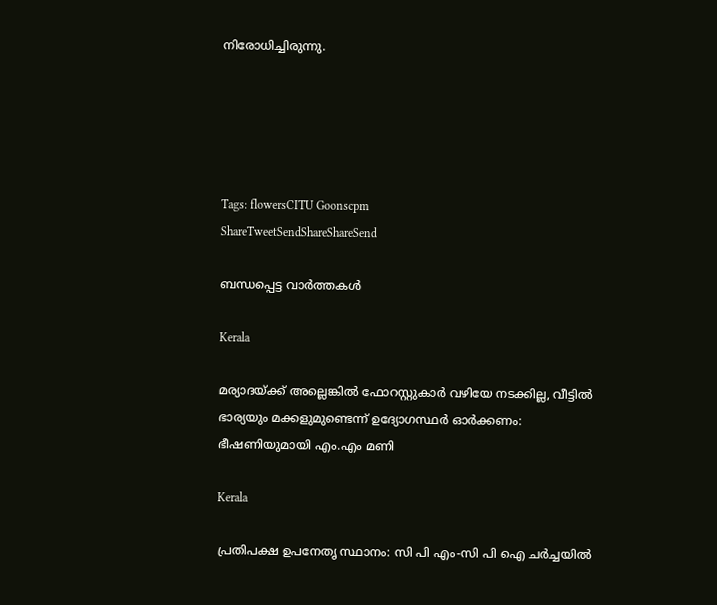നിരോധിച്ചിരുന്നു.





Tags: flowersCITU Goonscpm
ShareTweetSendShareShareSend

ബന്ധപ്പെട്ട വാര്‍ത്തകള്‍

Kerala

മര്യാദയ്‌ക്ക് അല്ലെങ്കില്‍ ഫോറസ്റ്റുകാര്‍ വഴിയേ നടക്കില്ല, വീട്ടിൽ ഭാര്യയും മക്കളുമുണ്ടെന്ന് ഉദ്യോഗസ്ഥർ ഓർക്കണം: ഭീഷണിയുമായി എം.എം മണി

Kerala

പ്രതിപക്ഷ ഉപനേതൃ സ്ഥാനം: സി പി എം-സി പി ഐ ചര്‍ച്ചയില്‍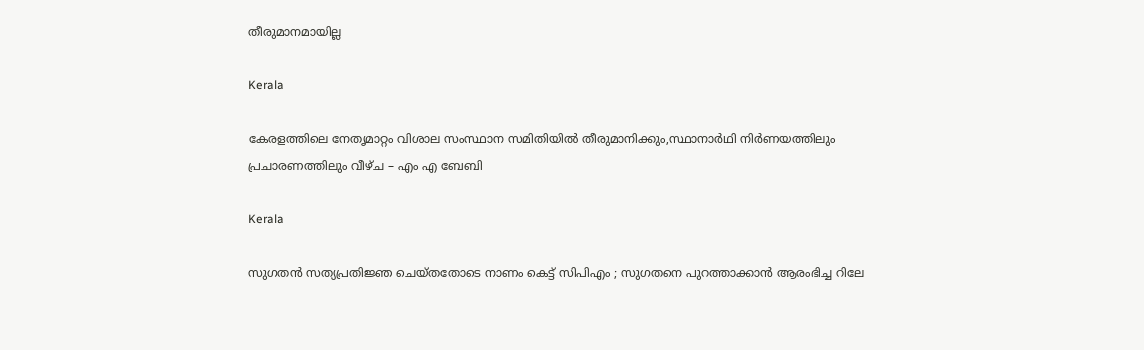തീരുമാനമായില്ല

Kerala

കേരളത്തിലെ നേതൃമാറ്റം വിശാല സംസ്ഥാന സമിതിയില്‍ തീരുമാനിക്കും,സ്ഥാനാര്‍ഥി നിര്‍ണയത്തിലും പ്രചാരണത്തിലും വീഴ്ച – എം എ ബേബി

Kerala

സുഗതൻ സത്യപ്രതിജ്ഞ ചെയ്തതോടെ നാണം കെട്ട് സിപിഎം ; സുഗതനെ പുറത്താക്കാൻ ആരംഭിച്ച റിലേ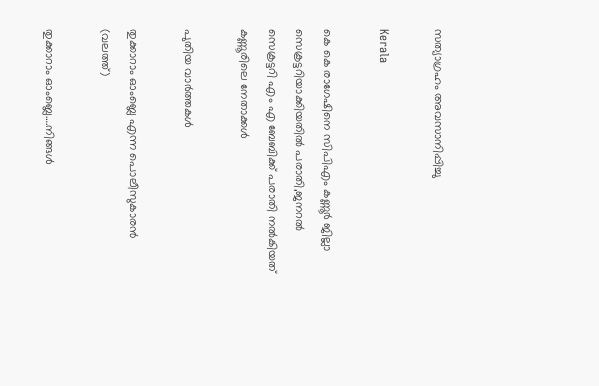സത്യാഗ്രഹം അവസാനിപ്പിച്ചു

Kerala

കെ കെ രാഗേഷിനെ സിപിഎം കണ്ണൂര്‍ ജില്ലാ സെക്രട്ടറിയാക്കിയതില്‍ പരാതി,ജനറല്‍ സെക്രട്ടറി എം എ ബേബിക്ക് പരാതി നല്‍കിയത് കണ്ണൂരിലെ നേതാക്കള്‍

പുതിയ വാര്‍ത്തകള്‍

തുക്കാറാം ഓംബ്ലെ എന്ന പൊലീസുകാരന്‍ (വലത്ത്)

തുക്കാറാം ഓംബ്ലെ….നിങ്ങള്‍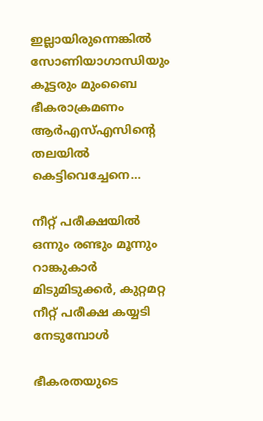ഇല്ലായിരുന്നെങ്കില്‍ സോണിയാഗാന്ധിയും കൂട്ടരും മുംബൈ ഭീകരാക്രമണം ആര്‍എസ്എസിന്റെ തലയില്‍ കെട്ടിവെച്ചേനെ…

നീറ്റ് പരീക്ഷയില്‍ ഒന്നും രണ്ടും മൂന്നും റാങ്കുകാര്‍ മിടുമിടുക്കര്‍, കുറ്റമറ്റ നീറ്റ് പരീക്ഷ കയ്യടി നേടുമ്പോള്‍

ഭീകരതയുടെ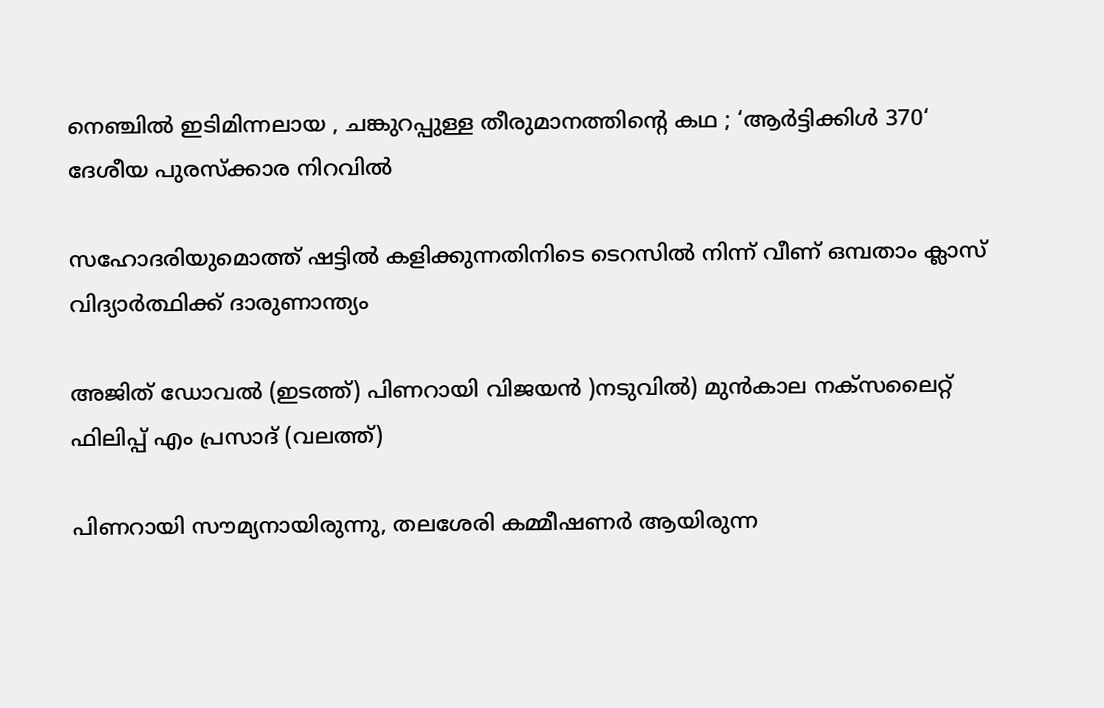നെഞ്ചിൽ ഇടിമിന്നലായ , ചങ്കുറപ്പുള്ള തീരുമാനത്തിന്റെ കഥ ; ‘ആർട്ടിക്കിൾ 370‘ ദേശീയ പുരസ്ക്കാര നിറവിൽ

സഹോദരിയുമൊത്ത് ഷട്ടില്‍ കളിക്കുന്നതിനിടെ ടെറസില്‍ നിന്ന് വീണ് ഒമ്പതാം ക്ലാസ് വിദ്യാര്‍ത്ഥിക്ക് ദാരുണാന്ത്യം

അജിത് ഡോവല്‍ (ഇടത്ത്) പിണറായി വിജയന്‍ )നടുവില്‍) മുന്‍കാല നക്സലൈറ്റ് ഫിലിപ്പ് എം പ്രസാദ് (വലത്ത്)

പിണറായി സൗമ്യനായിരുന്നു, തലശേരി കമ്മീഷണര്‍ ആയിരുന്ന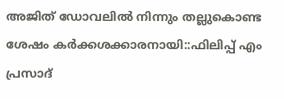അജിത് ഡോവലില്‍ നിന്നും തല്ലുകൊണ്ട ശേഷം കര്‍ക്കശക്കാരനായി::ഫിലിപ്പ് എം പ്രസാദ്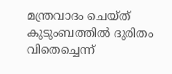മന്ത്രവാദം ചെയ്ത് കുടുംബത്തില്‍ ദുരിതം വിതെച്ചെന്ന്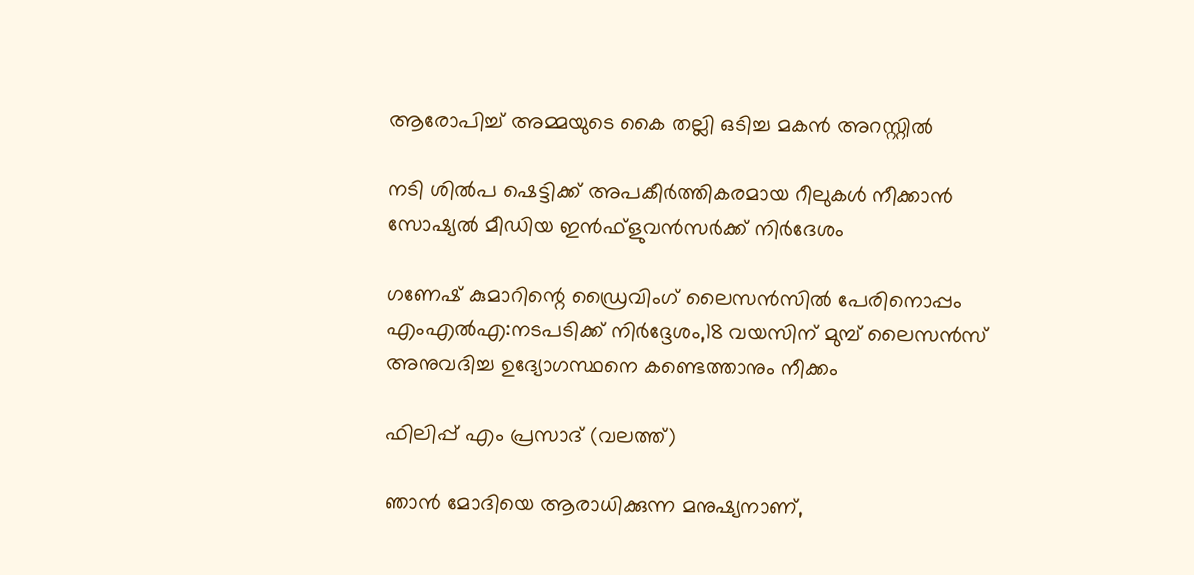ആരോപിച്ച് അമ്മയുടെ കൈ തല്ലി ഒടിച്ച മകന്‍ അറസ്റ്റില്‍

നടി ശില്‍പ ഷെട്ടിക്ക് അപകീര്‍ത്തികരമായ റീലുകള്‍ നീക്കാന്‍ സോഷ്യല്‍ മീഡിയ ഇന്‍ഫ്‌ളുവന്‍സര്‍ക്ക് നിര്‍ദേശം

ഗണേഷ് കുമാറിന്റെ ഡ്രൈവിംഗ് ലൈസന്‍സില്‍ പേരിനൊപ്പം എംഎല്‍എ:നടപടിക്ക് നിര്‍ദ്ദേശം,18 വയസിന് മുമ്പ് ലൈസന്‍സ് അനുവദിച്ച ഉദ്യോഗസ്ഥനെ കണ്ടെത്താനും നീക്കം

ഫിലിപ്പ് എം പ്രസാദ് (വലത്ത്)

ഞാന്‍ മോദിയെ ആരാധിക്കുന്ന മനുഷ്യനാണ്,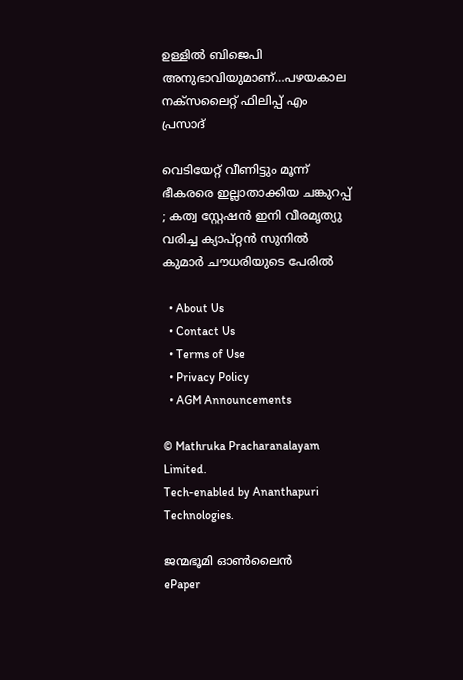ഉള്ളില്‍ ബിജെപി അനുഭാവിയുമാണ്…പഴയകാല നക്സലൈറ്റ് ഫിലിപ്പ് എം പ്രസാദ്

വെടിയേറ്റ് വീണിട്ടും മൂന്ന് ഭീകരരെ ഇല്ലാതാക്കിയ ചങ്കുറപ്പ് ; കത്വ സ്റ്റേഷൻ ഇനി വീരമൃത്യു വരിച്ച ക്യാപ്റ്റൻ സുനിൽ കുമാർ ചൗധരിയുടെ പേരിൽ

  • About Us
  • Contact Us
  • Terms of Use
  • Privacy Policy
  • AGM Announcements

© Mathruka Pracharanalayam Limited.
Tech-enabled by Ananthapuri Technologies.

ജന്മഭൂമി ഓണ്‍ലൈന്‍
ePaper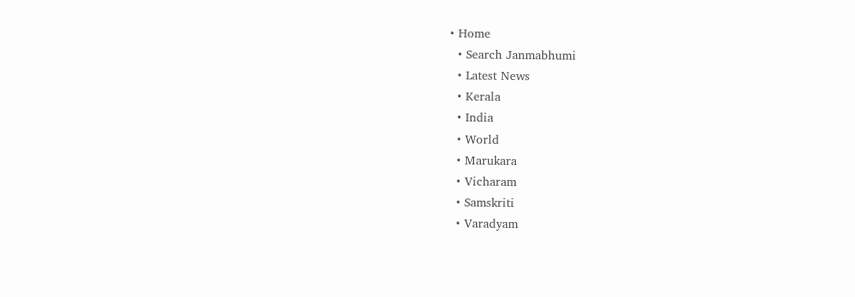• Home
  • Search Janmabhumi
  • Latest News
  • Kerala
  • India
  • World
  • Marukara
  • Vicharam
  • Samskriti
  • Varadyam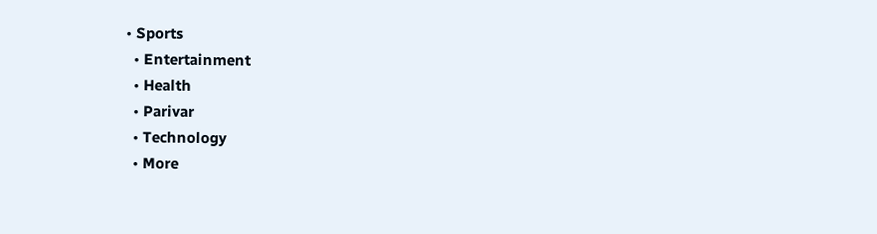• Sports
  • Entertainment
  • Health
  • Parivar
  • Technology
  • More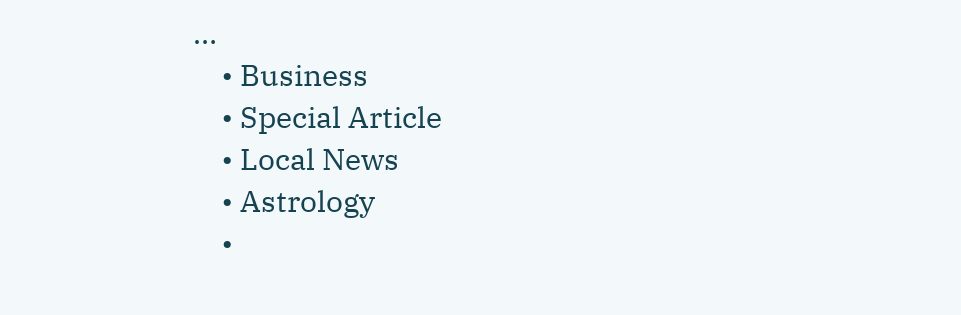…
    • Business
    • Special Article
    • Local News
    • Astrology
    •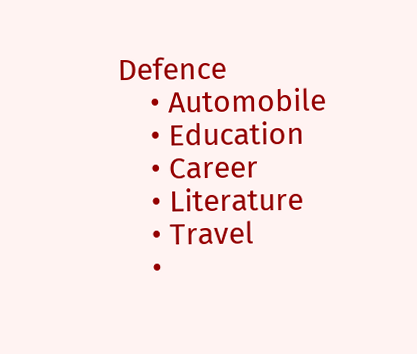Defence
    • Automobile
    • Education
    • Career
    • Literature
    • Travel
    •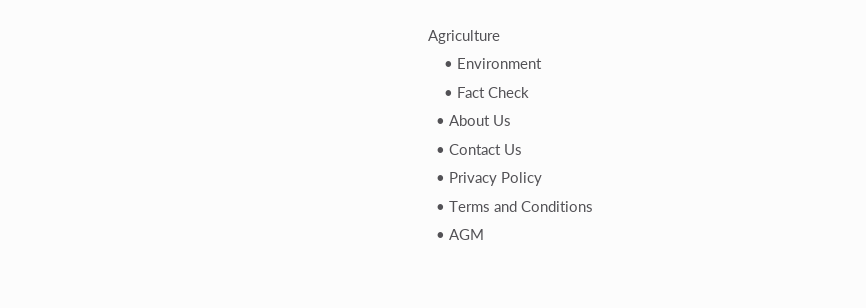Agriculture
    • Environment
    • Fact Check
  • About Us
  • Contact Us
  • Privacy Policy
  • Terms and Conditions
  • AGM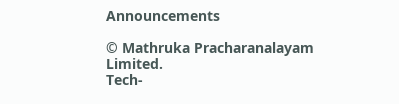Announcements

© Mathruka Pracharanalayam Limited.
Tech-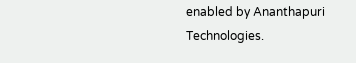enabled by Ananthapuri Technologies.